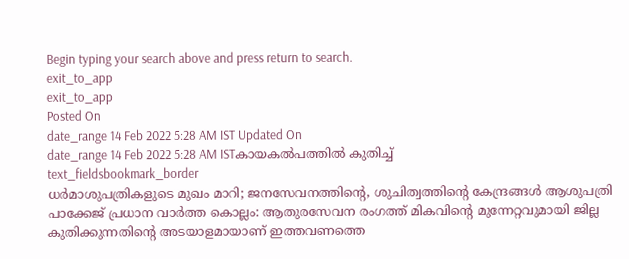Begin typing your search above and press return to search.
exit_to_app
exit_to_app
Posted On
date_range 14 Feb 2022 5:28 AM IST Updated On
date_range 14 Feb 2022 5:28 AM ISTകായകൽപത്തിൽ കുതിച്ച്
text_fieldsbookmark_border
ധർമാശുപത്രികളുടെ മുഖം മാറി; ജനസേവനത്തിന്റെ, ശുചിത്വത്തിന്റെ കേന്ദ്രങ്ങൾ ആശുപത്രി പാക്കേജ് പ്രധാന വാർത്ത കൊല്ലം: ആതുരസേവന രംഗത്ത് മികവിന്റെ മുന്നേറ്റവുമായി ജില്ല കുതിക്കുന്നതിന്റെ അടയാളമായാണ് ഇത്തവണത്തെ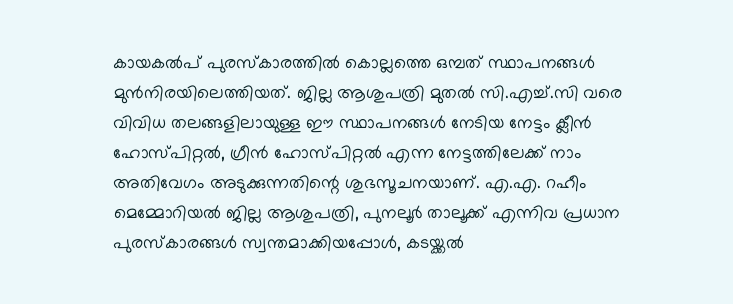കായകൽപ് പുരസ്കാരത്തിൽ കൊല്ലത്തെ ഒമ്പത് സ്ഥാപനങ്ങൾ മുൻനിരയിലെത്തിയത്. ജില്ല ആശുപത്രി മുതൽ സി.എച്ച്.സി വരെ വിവിധ തലങ്ങളിലായുള്ള ഈ സ്ഥാപനങ്ങൾ നേടിയ നേട്ടം ക്ലീൻ ഹോസ്പിറ്റൽ, ഗ്രീൻ ഹോസ്പിറ്റൽ എന്ന നേട്ടത്തിലേക്ക് നാം അതിവേഗം അടുക്കുന്നതിന്റെ ശുഭസൂചനയാണ്. എ.എ. റഹീം മെമ്മോറിയൽ ജില്ല ആശുപത്രി, പുനലൂർ താലൂക്ക് എന്നിവ പ്രധാന പുരസ്കാരങ്ങൾ സ്വന്തമാക്കിയപ്പോൾ, കടയ്ക്കൽ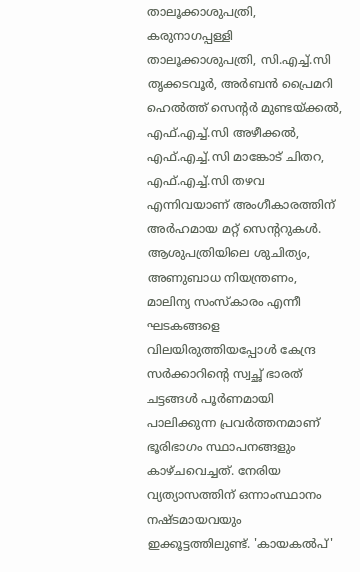താലൂക്കാശുപത്രി, കരുനാഗപ്പള്ളി താലൂക്കാശുപത്രി, സി.എച്ച്.സി തൃക്കടവൂർ, അർബൻ പ്രൈമറി ഹെൽത്ത് സെന്റർ മുണ്ടയ്ക്കൽ, എഫ്.എച്ച്.സി അഴീക്കൽ, എഫ്.എച്ച്.സി മാങ്കോട് ചിതറ, എഫ്.എച്ച്.സി തഴവ എന്നിവയാണ് അംഗീകാരത്തിന് അർഹമായ മറ്റ് സെന്ററുകൾ. ആശുപത്രിയിലെ ശുചിത്യം, അണുബാധ നിയന്ത്രണം, മാലിന്യ സംസ്കാരം എന്നീ ഘടകങ്ങളെ വിലയിരുത്തിയപ്പോൾ കേന്ദ്ര സർക്കാറിന്റെ സ്വച്ഛ് ഭാരത് ചട്ടങ്ങൾ പൂർണമായി പാലിക്കുന്ന പ്രവർത്തനമാണ് ഭൂരിഭാഗം സ്ഥാപനങ്ങളും കാഴ്ചവെച്ചത്. നേരിയ വ്യത്യാസത്തിന് ഒന്നാംസ്ഥാനം നഷ്ടമായവയും ഇക്കൂട്ടത്തിലുണ്ട്. 'കായകൽപ്'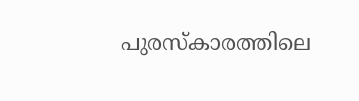പുരസ്കാരത്തിലെ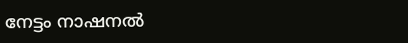നേട്ടം നാഷനൽ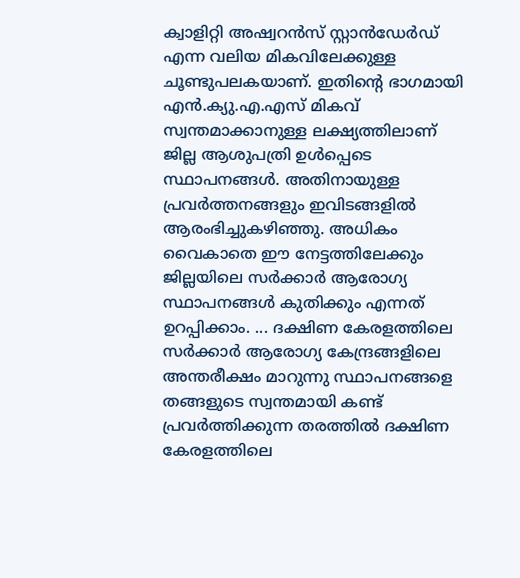ക്വാളിറ്റി അഷ്വറൻസ് സ്റ്റാൻഡേർഡ് എന്ന വലിയ മികവിലേക്കുള്ള ചൂണ്ടുപലകയാണ്. ഇതിന്റെ ഭാഗമായി എൻ.ക്യു.എ.എസ് മികവ് സ്വന്തമാക്കാനുള്ള ലക്ഷ്യത്തിലാണ് ജില്ല ആശുപത്രി ഉൾപ്പെടെ സ്ഥാപനങ്ങൾ. അതിനായുള്ള പ്രവർത്തനങ്ങളും ഇവിടങ്ങളിൽ ആരംഭിച്ചുകഴിഞ്ഞു. അധികം വൈകാതെ ഈ നേട്ടത്തിലേക്കും ജില്ലയിലെ സർക്കാർ ആരോഗ്യ സ്ഥാപനങ്ങൾ കുതിക്കും എന്നത് ഉറപ്പിക്കാം. ... ദക്ഷിണ കേരളത്തിലെ സർക്കാർ ആരോഗ്യ കേന്ദ്രങ്ങളിലെ അന്തരീക്ഷം മാറുന്നു സ്ഥാപനങ്ങളെ തങ്ങളുടെ സ്വന്തമായി കണ്ട് പ്രവർത്തിക്കുന്ന തരത്തിൽ ദക്ഷിണ കേരളത്തിലെ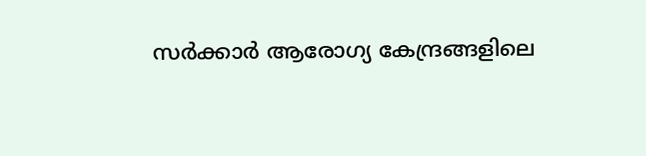സർക്കാർ ആരോഗ്യ കേന്ദ്രങ്ങളിലെ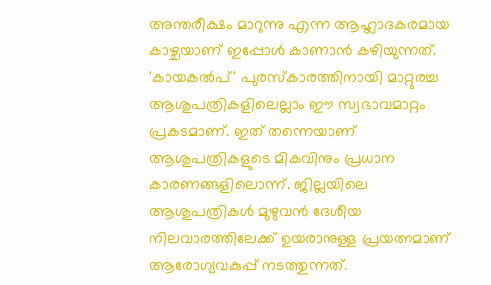അന്തരീക്ഷം മാറുന്നു എന്ന ആഹ്ലാദകരമായ കാഴ്ചയാണ് ഇപ്പോൾ കാണാൻ കഴിയുന്നത്. 'കായകൽപ്' പുരസ്കാരത്തിനായി മാറ്റുരച്ച ആശുപത്രികളിലെല്ലാം ഈ സ്വഭാവമാറ്റം പ്രകടമാണ്. ഇത് തന്നെയാണ് ആശുപത്രികളുടെ മികവിനും പ്രധാന കാരണങ്ങളിലൊന്ന്. ജില്ലയിലെ ആശുപത്രികൾ മുഴുവൻ ദേശീയ നിലവാരത്തിലേക്ക് ഉയരാനുള്ള പ്രയത്നമാണ് ആരോഗ്യവകുപ്പ് നടത്തുന്നത്.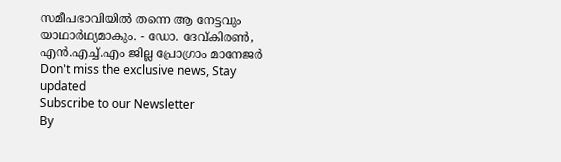സമീപഭാവിയിൽ തന്നെ ആ നേട്ടവും യാഥാർഥ്യമാകും. - ഡോ. ദേവ്കിരൺ, എൻ.എച്ച്.എം ജില്ല പ്രോഗ്രാം മാനേജർ
Don't miss the exclusive news, Stay updated
Subscribe to our Newsletter
By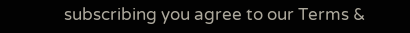subscribing you agree to our Terms &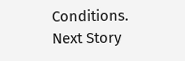Conditions.
Next Story